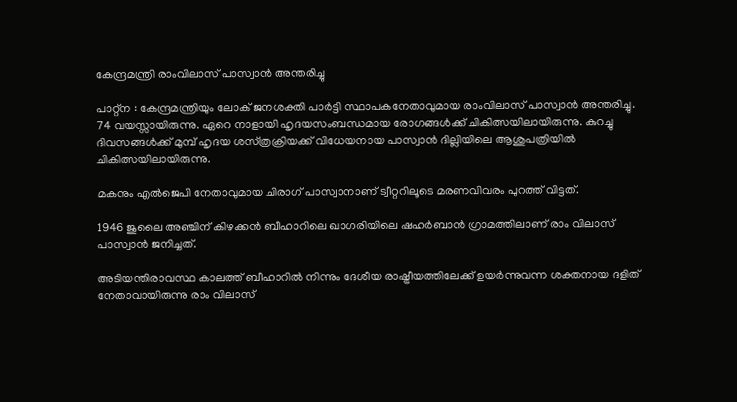കേന്ദ്രമന്ത്രി രാംവിലാസ്‌ പാസ്വാന്‍ അന്തരിച്ചു

പാറ്റ്‌ന : കേന്ദ്രമന്ത്രിയും ലോക്‌ ജനശക്തി പാര്‍ട്ടി സ്ഥാപകനേതാവുമായ രാംവിലാസ്‌ പാസ്വാന്‍ അന്തരിച്ചു. 74 വയസ്സായിരുന്നു. ഏറെ നാളായി ഹൃദയസംബന്ധമായ രോഗങ്ങള്‍ക്ക്‌ ചികിത്സയിലായിരുന്നു. കുറച്ചു ദിവസങ്ങള്‍ക്ക്‌ മുമ്പ്‌ ഹൃദയ ശസ്‌ത്രക്രിയക്ക്‌ വിധേയനായ പാസ്വാന്‍ ദില്ലിയിലെ ആശുപത്രിയില്‍ ചികിത്സയിലായിരുന്നു.

മകനും എല്‍ജെപി നേതാവുമായ ചിരാഗ്‌ പാസ്വാനാണ്‌ ട്വീറ്ററിലൂടെ മരണവിവരം പുറത്ത്‌ വിട്ടത്‌.

1946 ജുലൈ അഞ്ചിന്‌ കിഴക്കന്‍ ബീഹാറിലെ ഖാഗരിയിലെ ഷഹര്‍ബാന്‍ ഗ്രാമത്തിലാണ്‌ രാം വിലാസ്‌ പാസ്വാന്‍ ജനിച്ചത്‌.

അടിയന്തിരാവസ്ഥ കാലത്ത്‌ ബീഹാറില്‍ നിന്നും ദേശീയ രാഷ്ട്രീയത്തിലേക്ക്‌ ഉയര്‍ന്നുവന്ന ശക്തനായ ദളിത്‌ നേതാവായിരുന്നു രാം വിലാസ്‌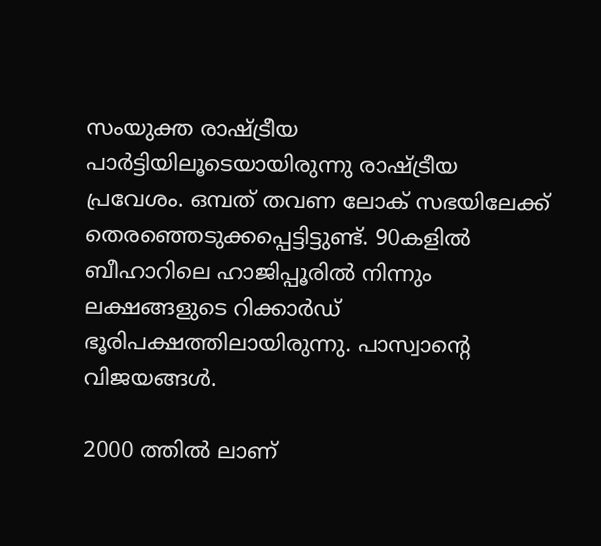സംയുക്ത രാഷ്ട്രീയ പാര്‍ട്ടിയിലൂടെയായിരുന്നു രാഷ്ട്രീയ പ്രവേശം. ഒമ്പത്‌ തവണ ലോക്‌ സഭയിലേക്ക്‌ തെരഞ്ഞെടുക്കപ്പെട്ടിട്ടുണ്ട്‌. 90കളില്‍ ബീഹാറിലെ ഹാജിപ്പൂരില്‍ നിന്നും ലക്ഷങ്ങളുടെ റിക്കാര്‍ഡ്‌ ഭൂരിപക്ഷത്തിലായിരുന്നു. പാസ്വാന്റെ വിജയങ്ങള്‍.

2000 ത്തില്‍ ലാണ്‌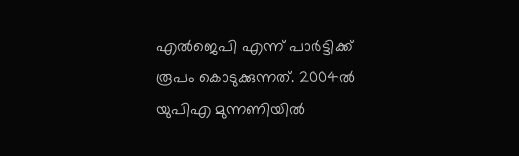എല്‍ജെപി എന്ന്‌ പാര്‍ട്ടിക്ക്‌ രൂപം കൊടുക്കുന്നത്‌. 2004ല്‍ യുപിഎ മുന്നണിയില്‍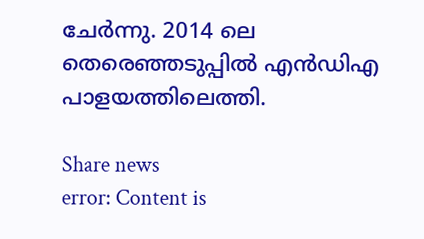ചേര്‍ന്നു. 2014 ലെ തെരെഞ്ഞടുപ്പില്‍ എന്‍ഡിഎ പാളയത്തിലെത്തി.

Share news
error: Content is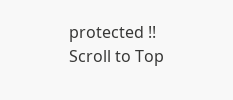protected !!
Scroll to Top